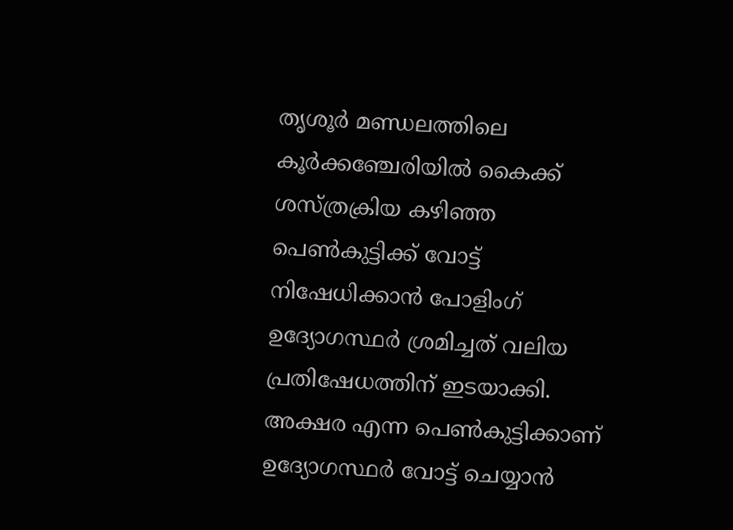തൃശൂർ മണ്ഡലത്തിലെ കൂർക്കഞ്ചേരിയിൽ കൈക്ക് ശസ്ത്രക്രിയ കഴിഞ്ഞ പെൺകുട്ടിക്ക് വോട്ട് നിഷേധിക്കാൻ പോളിംഗ് ഉദ്യോഗസ്ഥർ ശ്രമിച്ചത് വലിയ പ്രതിഷേധത്തിന് ഇടയാക്കി. അക്ഷര എന്ന പെൺകുട്ടിക്കാണ് ഉദ്യോഗസ്ഥർ വോട്ട് ചെയ്യാൻ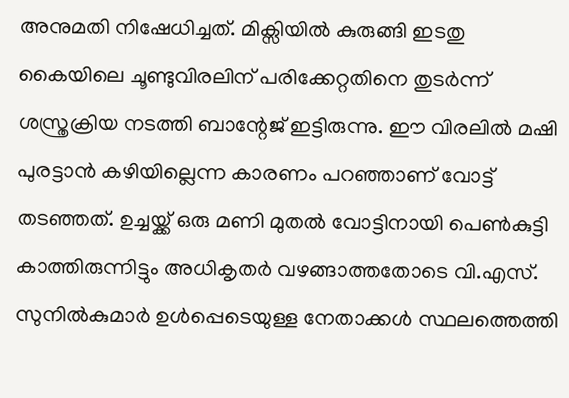അനുമതി നിഷേധിച്ചത്. മിക്സിയിൽ കുരുങ്ങി ഇടതു കൈയിലെ ചൂണ്ടുവിരലിന് പരിക്കേറ്റതിനെ തുടർന്ന് ശസ്ത്രക്രിയ നടത്തി ബാന്റേജ് ഇട്ടിരുന്നു. ഈ വിരലിൽ മഷി പുരട്ടാൻ കഴിയില്ലെന്ന കാരണം പറഞ്ഞാണ് വോട്ട് തടഞ്ഞത്. ഉച്ചയ്ക്ക് ഒരു മണി മുതൽ വോട്ടിനായി പെൺകുട്ടി കാത്തിരുന്നിട്ടും അധികൃതർ വഴങ്ങാത്തതോടെ വി.എസ്. സുനിൽകുമാർ ഉൾപ്പെടെയുള്ള നേതാക്കൾ സ്ഥലത്തെത്തി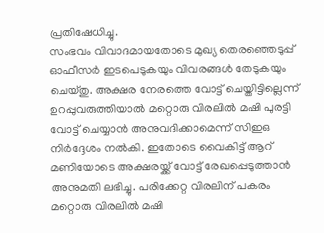പ്രതിഷേധിച്ചു.
സംഭവം വിവാദമായതോടെ മുഖ്യ തെരഞ്ഞെടുപ്പ് ഓഫീസർ ഇടപെടുകയും വിവരങ്ങൾ തേടുകയും ചെയ്തു. അക്ഷര നേരത്തെ വോട്ട് ചെയ്തിട്ടില്ലെന്ന് ഉറപ്പുവരുത്തിയാൽ മറ്റൊരു വിരലിൽ മഷി പുരട്ടി വോട്ട് ചെയ്യാൻ അനുവദിക്കാമെന്ന് സിഇഒ നിർദ്ദേശം നൽകി. ഇതോടെ വൈകിട്ട് ആറ് മണിയോടെ അക്ഷരയ്ക്ക് വോട്ട് രേഖപ്പെടുത്താൻ അനുമതി ലഭിച്ചു. പരിക്കേറ്റ വിരലിന് പകരം മറ്റൊരു വിരലിൽ മഷി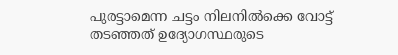പുരട്ടാമെന്ന ചട്ടം നിലനിൽക്കെ വോട്ട് തടഞ്ഞത് ഉദ്യോഗസ്ഥരുടെ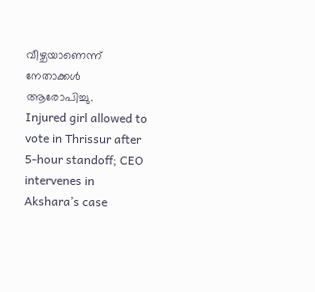വീഴ്ചയാണെന്ന് നേതാക്കൾ ആരോപിച്ചു.
Injured girl allowed to vote in Thrissur after 5-hour standoff; CEO intervenes in Akshara’s case